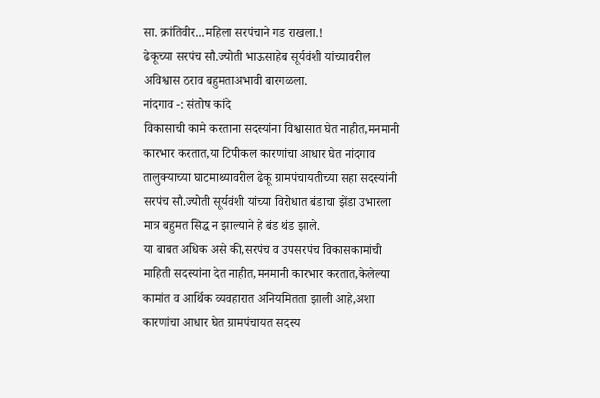सा. क्रांतिवीर...महिला सरपंचाने गड राखला.!
ढेकूच्या सरपंच सौ.ज्योती भाऊसाहेब सूर्यवंशी यांच्यावरील अविश्वास ठराव बहुमताअभावी बारगळला.
नांदगाव -: संतोष कांदे
विकासाची कामे करताना सदस्यांना विश्वासात घेत नाहीत,मनमानी कारभार करतात,या टिपीकल कारणांचा आधार घेत नांदगाव तालुक्याच्या घाटमाथ्यावरील ढेकू ग्रामपंचायतीच्या सहा सदस्यांनी सरपंच सौ.ज्योती सूर्यवंशी यांच्या विरोधात बंडाचा झेंडा उभारला मात्र बहुमत सिद्ध न झाल्याने हे बंड थंड झाले.
या बाबत अधिक असे की,सरपंच व उपसरपंच विकासकामांची माहिती सदस्यांना देत नाहीत,मनमानी कारभार करतात,केलेल्या कामांत व आर्थिक व्यवहारात अनियमितता झाली आहे,अशा कारणांचा आधार घेत ग्रामपंचायत सदस्य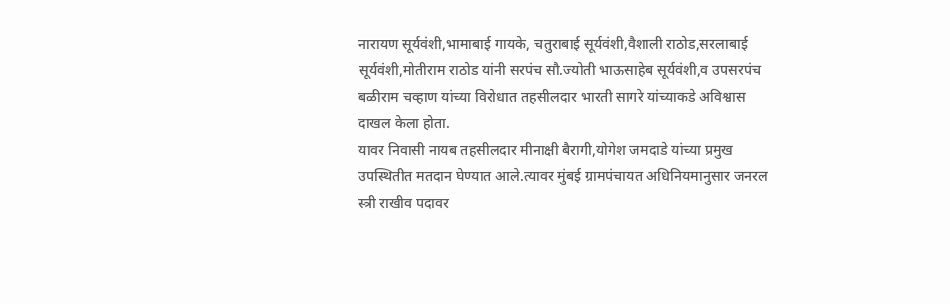नारायण सूर्यवंशी,भामाबाई गायके, चतुराबाई सूर्यवंशी,वैशाली राठोड,सरलाबाई सूर्यवंशी,मोतीराम राठोड यांनी सरपंच सौ.ज्योती भाऊसाहेब सूर्यवंशी,व उपसरपंच बळीराम चव्हाण यांच्या विरोधात तहसीलदार भारती सागरे यांच्याकडे अविश्वास दाखल केला होता.
यावर निवासी नायब तहसीलदार मीनाक्षी बैरागी,योगेश जमदाडे यांच्या प्रमुख उपस्थितीत मतदान घेण्यात आले.त्यावर मुंबई ग्रामपंचायत अधिनियमानुसार जनरल स्त्री राखीव पदावर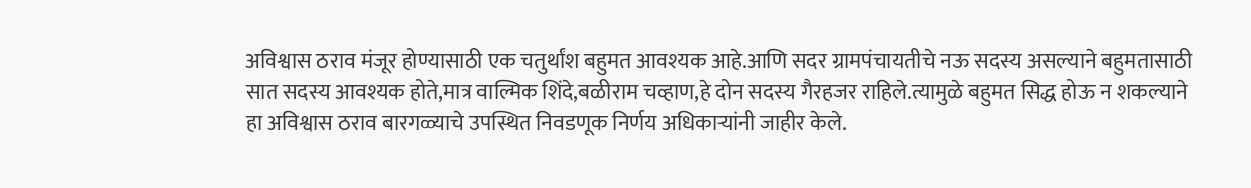अविश्वास ठराव मंजूर होण्यासाठी एक चतुर्थांश बहुमत आवश्यक आहे.आणि सदर ग्रामपंचायतीचे नऊ सदस्य असल्याने बहुमतासाठी सात सदस्य आवश्यक होते,मात्र वाल्मिक शिंदे,बळीराम चव्हाण,हे दोन सदस्य गैरहजर राहिले.त्यामुळे बहुमत सिद्ध होऊ न शकल्याने हा अविश्वास ठराव बारगळ्याचे उपस्थित निवडणूक निर्णय अधिकाऱ्यांनी जाहीर केले.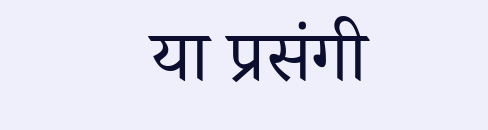या प्रसंगी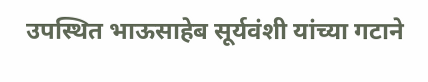उपस्थित भाऊसाहेब सूर्यवंशी यांच्या गटाने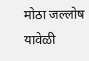मोठा जल्लोष यावेळी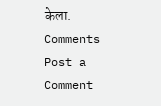केला.
Comments
Post a Comment